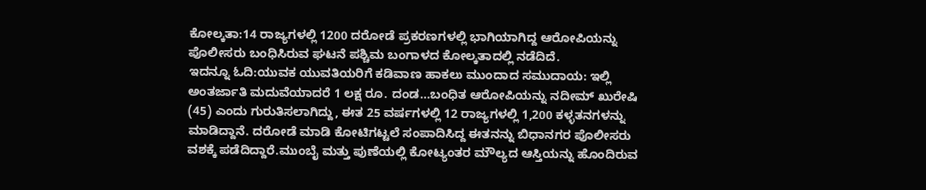ಕೋಲ್ಕತಾ:14 ರಾಜ್ಯಗಳಲ್ಲಿ 1200 ದರೋಡೆ ಪ್ರಕರಣಗಳಲ್ಲಿ ಭಾಗಿಯಾಗಿದ್ದ ಆರೋಪಿಯನ್ನು ಪೊಲೀಸರು ಬಂಧಿಸಿರುವ ಘಟನೆ ಪಶ್ಚಿಮ ಬಂಗಾಳದ ಕೋಲ್ಕತಾದಲ್ಲಿ ನಡೆದಿದೆ.
ಇದನ್ನೂ ಓದಿ:ಯುವಕ ಯುವತಿಯರಿಗೆ ಕಡಿವಾಣ ಹಾಕಲು ಮುಂದಾದ ಸಮುದಾಯ: ಇಲ್ಲಿ ಅಂತರ್ಜಾತಿ ಮದುವೆಯಾದರೆ 1 ಲಕ್ಷ ರೂ. ದಂಡ…ಬಂಧಿತ ಆರೋಪಿಯನ್ನು ನದೀಮ್ ಖುರೇಷಿ (45) ಎಂದು ಗುರುತಿಸಲಾಗಿದ್ದು, ಈತ 25 ವರ್ಷಗಳಲ್ಲಿ 12 ರಾಜ್ಯಗಳಲ್ಲಿ 1,200 ಕಳ್ಳತನಗಳನ್ನು ಮಾಡಿದ್ದಾನೆ. ದರೋಡೆ ಮಾಡಿ ಕೋಟಿಗಟ್ಟಲೆ ಸಂಪಾದಿಸಿದ್ದ ಈತನನ್ನು ಬಿಧಾನಗರ ಪೊಲೀಸರು ವಶಕ್ಕೆ ಪಡೆದಿದ್ದಾರೆ.ಮುಂಬೈ ಮತ್ತು ಪುಣೆಯಲ್ಲಿ ಕೋಟ್ಯಂತರ ಮೌಲ್ಯದ ಆಸ್ತಿಯನ್ನು ಹೊಂದಿರುವ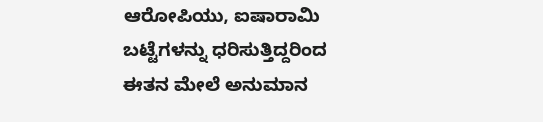ಆರೋಪಿಯು, ಐಷಾರಾಮಿ ಬಟ್ಟೆಗಳನ್ನು ಧರಿಸುತ್ತಿದ್ದರಿಂದ ಈತನ ಮೇಲೆ ಅನುಮಾನ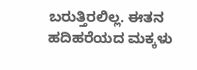ಬರುತ್ತಿರಲಿಲ್ಲ. ಈತನ ಹದಿಹರೆಯದ ಮಕ್ಕಳು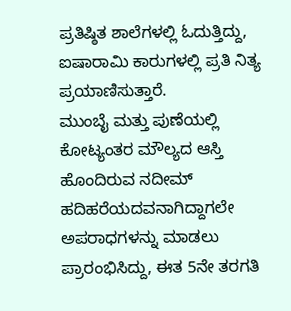ಪ್ರತಿಷ್ಠಿತ ಶಾಲೆಗಳಲ್ಲಿ ಓದುತ್ತಿದ್ದು, ಐಷಾರಾಮಿ ಕಾರುಗಳಲ್ಲಿ ಪ್ರತಿ ನಿತ್ಯ ಪ್ರಯಾಣಿಸುತ್ತಾರೆ.
ಮುಂಬೈ ಮತ್ತು ಪುಣೆಯಲ್ಲಿ ಕೋಟ್ಯಂತರ ಮೌಲ್ಯದ ಆಸ್ತಿ ಹೊಂದಿರುವ ನದೀಮ್ ಹದಿಹರೆಯದವನಾಗಿದ್ದಾಗಲೇ ಅಪರಾಧಗಳನ್ನು ಮಾಡಲು ಪ್ರಾರಂಭಿಸಿದ್ದು, ಈತ 5ನೇ ತರಗತಿ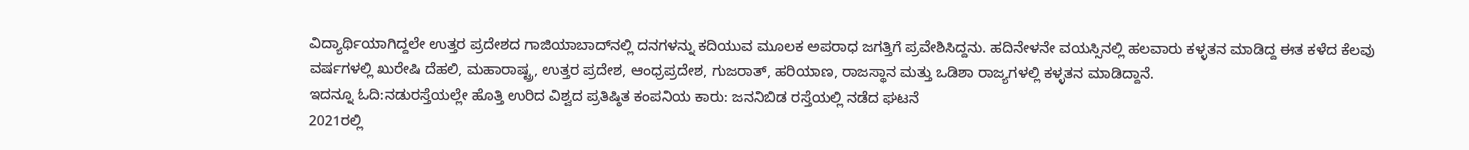ವಿದ್ಯಾರ್ಥಿಯಾಗಿದ್ದಲೇ ಉತ್ತರ ಪ್ರದೇಶದ ಗಾಜಿಯಾಬಾದ್‌ನಲ್ಲಿ ದನಗಳನ್ನು ಕದಿಯುವ ಮೂಲಕ ಅಪರಾಧ ಜಗತ್ತಿಗೆ ಪ್ರವೇಶಿಸಿದ್ದನು. ಹದಿನೇಳನೇ ವಯಸ್ಸಿನಲ್ಲಿ ಹಲವಾರು ಕಳ್ಳತನ ಮಾಡಿದ್ದ ಈತ ಕಳೆದ ಕೆಲವು ವರ್ಷಗಳಲ್ಲಿ ಖುರೇಷಿ ದೆಹಲಿ, ಮಹಾರಾಷ್ಟ್ರ, ಉತ್ತರ ಪ್ರದೇಶ, ಆಂಧ್ರಪ್ರದೇಶ, ಗುಜರಾತ್, ಹರಿಯಾಣ, ರಾಜಸ್ಥಾನ ಮತ್ತು ಒಡಿಶಾ ರಾಜ್ಯಗಳಲ್ಲಿ ಕಳ್ಳತನ ಮಾಡಿದ್ದಾನೆ.
ಇದನ್ನೂ ಓದಿ:ನಡುರಸ್ತೆಯಲ್ಲೇ ಹೊತ್ತಿ ಉರಿದ ವಿಶ್ವದ ಪ್ರತಿಷ್ಠಿತ ಕಂಪನಿಯ ಕಾರು: ಜನನಿಬಿಡ ರಸ್ತೆಯಲ್ಲಿ ನಡೆದ ಘಟನೆ
2021ರಲ್ಲಿ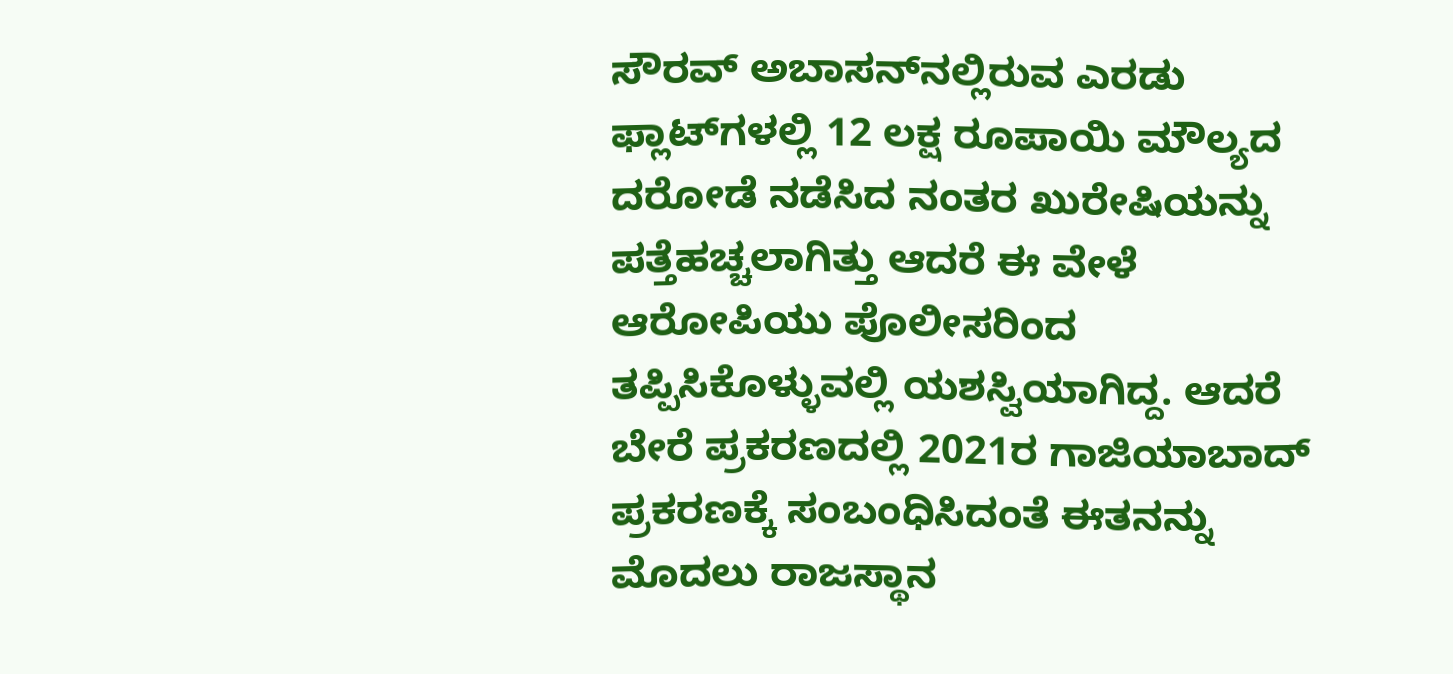ಸೌರವ್ ಅಬಾಸನ್‌ನಲ್ಲಿರುವ ಎರಡು ಫ್ಲಾಟ್‌ಗಳಲ್ಲಿ 12 ಲಕ್ಷ ರೂಪಾಯಿ ಮೌಲ್ಯದ ದರೋಡೆ ನಡೆಸಿದ ನಂತರ ಖುರೇಷಿಯನ್ನು ಪತ್ತೆಹಚ್ಚಲಾಗಿತ್ತು ಆದರೆ ಈ ವೇಳೆ ಆರೋಪಿಯು ಪೊಲೀಸರಿಂದ ತಪ್ಪಿಸಿಕೊಳ್ಳುವಲ್ಲಿ ಯಶಸ್ವಿಯಾಗಿದ್ದ. ಆದರೆ ಬೇರೆ ಪ್ರಕರಣದಲ್ಲಿ 2021ರ ಗಾಜಿಯಾಬಾದ್ ಪ್ರಕರಣಕ್ಕೆ ಸಂಬಂಧಿಸಿದಂತೆ ಈತನನ್ನು ಮೊದಲು ರಾಜಸ್ಥಾನ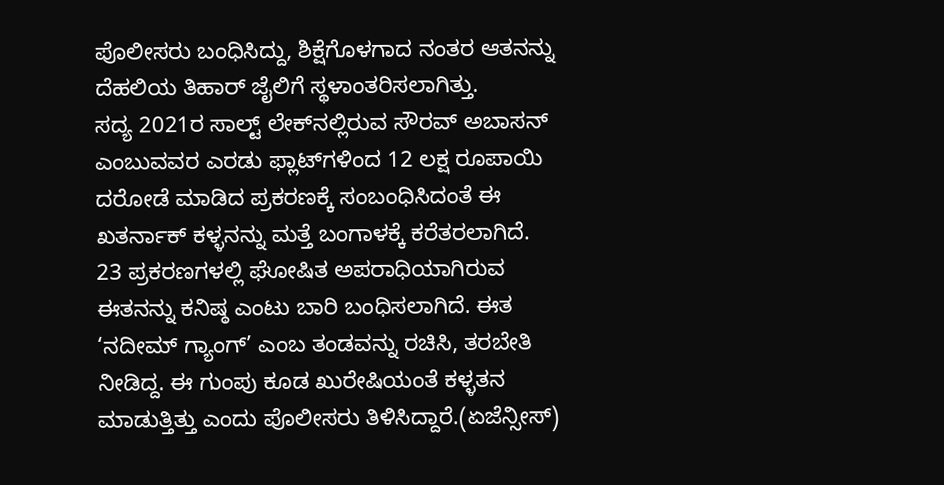ಪೊಲೀಸರು ಬಂಧಿಸಿದ್ದು, ಶಿಕ್ಷೆಗೊಳಗಾದ ನಂತರ ಆತನನ್ನು ದೆಹಲಿಯ ತಿಹಾರ್ ಜೈಲಿಗೆ ಸ್ಥಳಾಂತರಿಸಲಾಗಿತ್ತು.
ಸದ್ಯ 2021ರ ಸಾಲ್ಟ್ ಲೇಕ್‌ನಲ್ಲಿರುವ ಸೌರವ್ ಅಬಾಸನ್ ಎಂಬುವವರ ಎರಡು ಫ್ಲಾಟ್‌ಗಳಿಂದ 12 ಲಕ್ಷ ರೂಪಾಯಿ ದರೋಡೆ ಮಾಡಿದ ಪ್ರಕರಣಕ್ಕೆ ಸಂಬಂಧಿಸಿದಂತೆ ಈ ಖತರ್ನಾಕ್ ಕಳ್ಳನನ್ನು ಮತ್ತೆ ಬಂಗಾಳಕ್ಕೆ ಕರೆತರಲಾಗಿದೆ. 23 ಪ್ರಕರಣಗಳಲ್ಲಿ ಘೋಷಿತ ಅಪರಾಧಿಯಾಗಿರುವ ಈತನನ್ನು ಕನಿಷ್ಠ ಎಂಟು ಬಾರಿ ಬಂಧಿಸಲಾಗಿದೆ. ಈತ ‘ನದೀಮ್ ಗ್ಯಾಂಗ್’ ಎಂಬ ತಂಡವನ್ನು ರಚಿಸಿ, ತರಬೇತಿ ನೀಡಿದ್ದ. ಈ ಗುಂಪು ಕೂಡ ಖುರೇಷಿಯಂತೆ ಕಳ್ಳತನ ಮಾಡುತ್ತಿತ್ತು ಎಂದು ಪೊಲೀಸರು ತಿಳಿಸಿದ್ದಾರೆ.(ಏಜೆನ್ಸೀಸ್)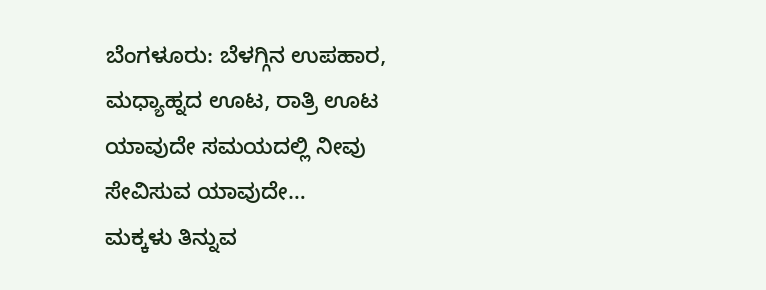ಬೆಂಗಳೂರು: ಬೆಳಗ್ಗಿನ ಉಪಹಾರ, ಮಧ್ಯಾಹ್ನದ ಊಟ, ರಾತ್ರಿ ಊಟ ಯಾವುದೇ ಸಮಯದಲ್ಲಿ ನೀವು ಸೇವಿಸುವ ಯಾವುದೇ…
ಮಕ್ಕಳು ತಿನ್ನುವ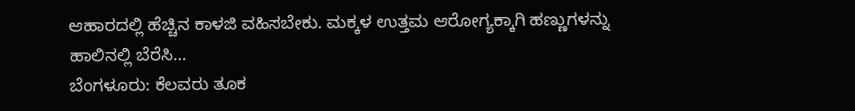ಆಹಾರದಲ್ಲಿ ಹೆಚ್ಚಿನ ಕಾಳಜಿ ವಹಿಸಬೇಕು. ಮಕ್ಕಳ ಉತ್ತಮ ಆರೋಗ್ಯಕ್ಕಾಗಿ ಹಣ್ಣುಗಳನ್ನು ಹಾಲಿನಲ್ಲಿ ಬೆರೆಸಿ…
ಬೆಂಗಳೂರು: ಕೆಲವರು ತೂಕ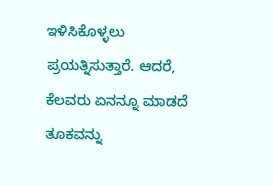ಇಳಿಸಿಕೊಳ್ಳಲು ಪ್ರಯತ್ನಿಸುತ್ತಾರೆ. ಆದರೆ, ಕೆಲವರು ಏನನ್ನೂ ಮಾಡದೆ ತೂಕವನ್ನು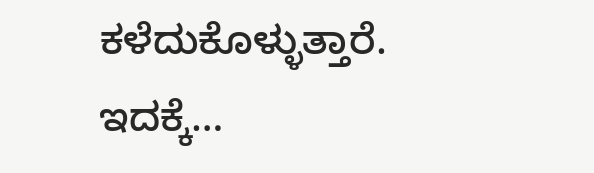ಕಳೆದುಕೊಳ್ಳುತ್ತಾರೆ. ಇದಕ್ಕೆ…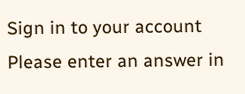Sign in to your account
Please enter an answer in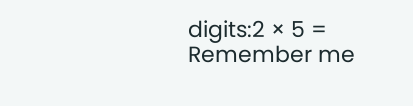digits:2 × 5 =
Remember me